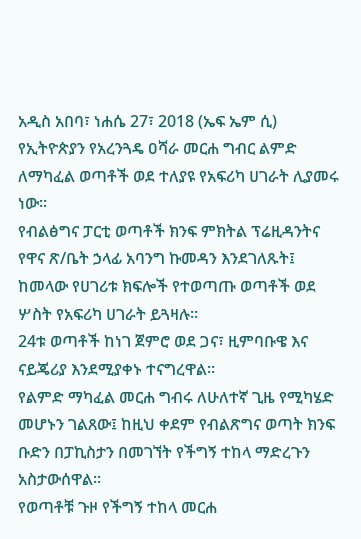አዲስ አበባ፣ ነሐሴ 27፣ 2018 (ኤፍ ኤም ሲ) የኢትዮጵያን የአረንጓዴ ዐሻራ መርሐ ግብር ልምድ ለማካፈል ወጣቶች ወደ ተለያዩ የአፍሪካ ሀገራት ሊያመሩ ነው፡፡
የብልፅግና ፓርቲ ወጣቶች ክንፍ ምክትል ፕሬዚዳንትና የዋና ጽ/ቤት ኃላፊ አባንግ ኩመዳን እንደገለጹት፤ ከመላው የሀገሪቱ ክፍሎች የተወጣጡ ወጣቶች ወደ ሦስት የአፍሪካ ሀገራት ይጓዛሉ፡፡
24ቱ ወጣቶች ከነገ ጀምሮ ወደ ጋና፣ ዚምባቡዌ እና ናይጄሪያ እንደሚያቀኑ ተናግረዋል፡፡
የልምድ ማካፈል መርሐ ግብሩ ለሁለተኛ ጊዜ የሚካሄድ መሆኑን ገልጸው፤ ከዚህ ቀደም የብልጽግና ወጣት ክንፍ ቡድን በፓኪስታን በመገኘት የችግኝ ተከላ ማድረጉን አስታውሰዋል።
የወጣቶቹ ጉዞ የችግኝ ተከላ መርሐ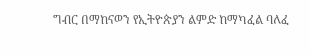ግብር በማከናወን የኢትዮጵያን ልምድ ከማካፈል ባለፈ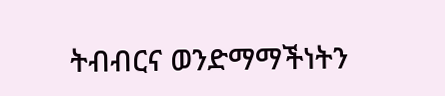ትብብርና ወንድማማችነትን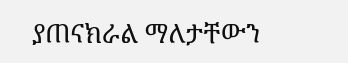ያጠናክራል ማለታቸውን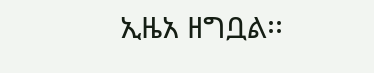ኢዜአ ዘግቧል፡፡